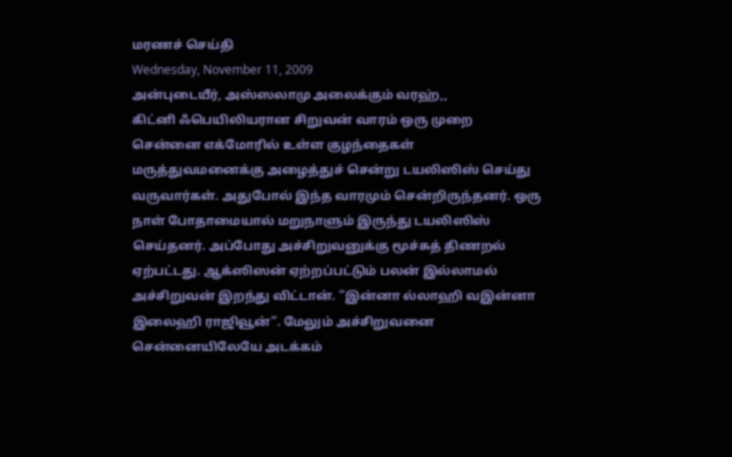மரணச் செய்தி
Wednesday, November 11, 2009
அன்புடையீர், அஸ்ஸலாமு அலைக்கும் வரஹ்,,
கிட்னி ஃபெயிலியரான சிறுவன் வாரம் ஒரு முறை சென்னை எக்மோரில் உள்ள குழந்தைகள் மருத்துவமனைக்கு அழைத்துச் சென்று டயலிஸிஸ் செய்து வருவார்கள். அதுபோல் இந்த வாரமும் சென்றிருந்தனர். ஒரு நாள் போதாமையால் மறுநாளும் இருந்து டயலிஸிஸ் செய்தனர். அப்போது அச்சிறுவனுக்கு மூச்சுத் திணறல் ஏற்பட்டது. ஆக்ஸிஸன் ஏற்றப்பட்டும் பலன் இல்லாமல் அச்சிறுவன் இறந்து விட்டான். ”இன்னா ல்லாஹி வஇன்னா இலைஹி ராஜிவூன்”. மேலும் அச்சிறுவனை சென்னையிலேயே அடக்கம்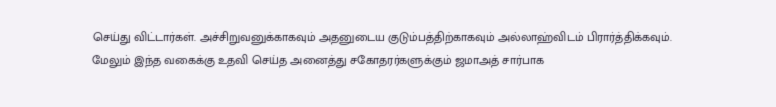செய்து விட்டார்கள். அச்சிறுவனுக்காகவும் அதனுடைய குடும்பத்திற்காகவும் அல்லாஹ்விடம் பிரார்த்திக்கவும்.
மேலும் இந்த வகைக்கு உதவி செய்த அனைத்து சகோதரர்களுக்கும் ஜமாஅத் சார்பாக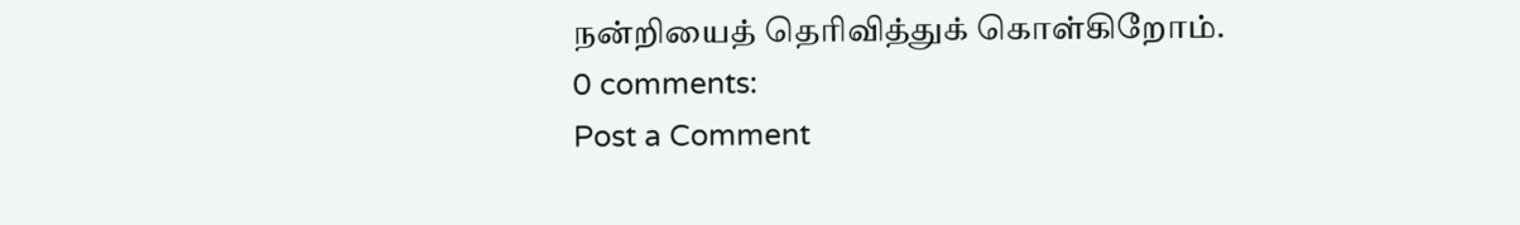நன்றியைத் தெரிவித்துக் கொள்கிறோம்.
0 comments:
Post a Comment